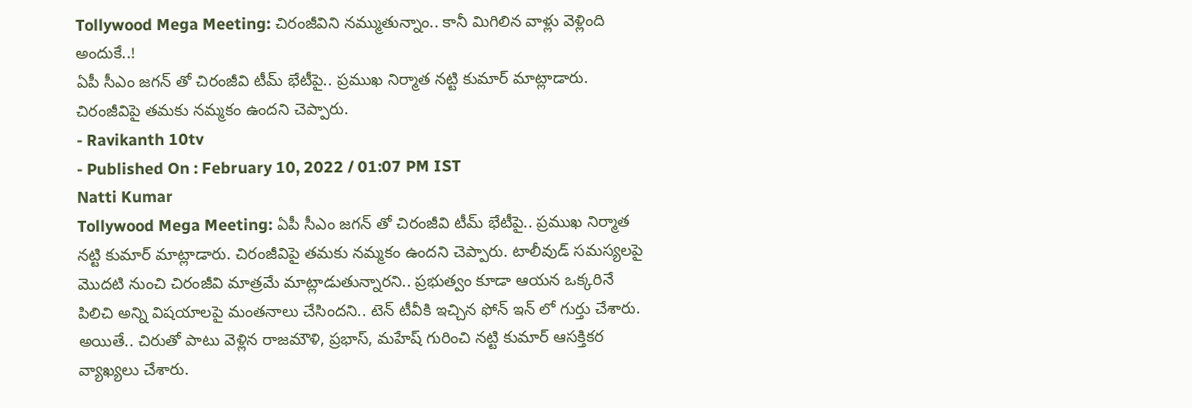Tollywood Mega Meeting: చిరంజీవిని నమ్ముతున్నాం.. కానీ మిగిలిన వాళ్లు వెళ్లింది అందుకే..!
ఏపీ సీఎం జగన్ తో చిరంజీవి టీమ్ భేటీపై.. ప్రముఖ నిర్మాత నట్టి కుమార్ మాట్లాడారు. చిరంజీవిపై తమకు నమ్మకం ఉందని చెప్పారు.
- Ravikanth 10tv
- Published On : February 10, 2022 / 01:07 PM IST
Natti Kumar
Tollywood Mega Meeting: ఏపీ సీఎం జగన్ తో చిరంజీవి టీమ్ భేటీపై.. ప్రముఖ నిర్మాత నట్టి కుమార్ మాట్లాడారు. చిరంజీవిపై తమకు నమ్మకం ఉందని చెప్పారు. టాలీవుడ్ సమస్యలపై మొదటి నుంచి చిరంజీవి మాత్రమే మాట్లాడుతున్నారని.. ప్రభుత్వం కూడా ఆయన ఒక్కరినే పిలిచి అన్ని విషయాలపై మంతనాలు చేసిందని.. టెన్ టీవీకి ఇచ్చిన ఫోన్ ఇన్ లో గుర్తు చేశారు. అయితే.. చిరుతో పాటు వెళ్లిన రాజమౌళి, ప్రభాస్, మహేష్ గురించి నట్టి కుమార్ ఆసక్తికర వ్యాఖ్యలు చేశారు.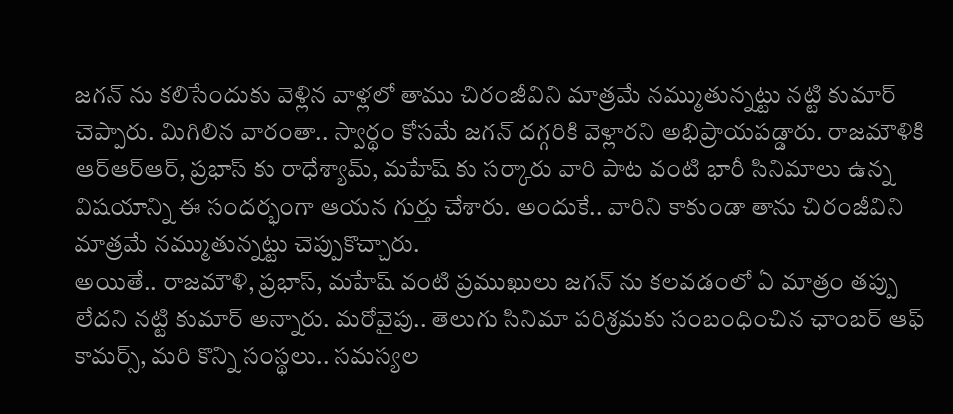జగన్ ను కలిసేందుకు వెళ్లిన వాళ్లలో తాము చిరంజీవిని మాత్రమే నమ్ముతున్నట్టు నట్టి కుమార్ చెప్పారు. మిగిలిన వారంతా.. స్వార్థం కోసమే జగన్ దగ్గరికి వెళ్లారని అభిప్రాయపడ్డారు. రాజమౌళికి ఆర్ఆర్ఆర్, ప్రభాస్ కు రాధేశ్యామ్, మహేష్ కు సర్కారు వారి పాట వంటి భారీ సినిమాలు ఉన్న విషయాన్ని ఈ సందర్భంగా ఆయన గుర్తు చేశారు. అందుకే.. వారిని కాకుండా తాను చిరంజీవిని మాత్రమే నమ్ముతున్నట్టు చెప్పుకొచ్చారు.
అయితే.. రాజమౌళి, ప్రభాస్, మహేష్ వంటి ప్రముఖులు జగన్ ను కలవడంలో ఏ మాత్రం తప్పు లేదని నట్టి కుమార్ అన్నారు. మరోవైపు.. తెలుగు సినిమా పరిశ్రమకు సంబంధించిన ఛాంబర్ ఆఫ్ కామర్స్, మరి కొన్ని సంస్థలు.. సమస్యల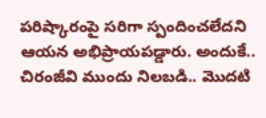పరిష్కారంపై సరిగా స్పందించలేదని ఆయన అభిప్రాయపడ్డారు. అందుకే.. చిరంజీవి ముందు నిలబడి.. మొదటి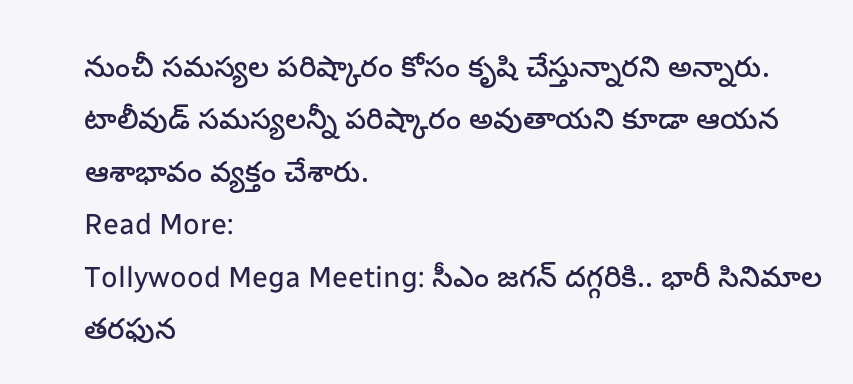నుంచీ సమస్యల పరిష్కారం కోసం కృషి చేస్తున్నారని అన్నారు. టాలీవుడ్ సమస్యలన్నీ పరిష్కారం అవుతాయని కూడా ఆయన ఆశాభావం వ్యక్తం చేశారు.
Read More:
Tollywood Mega Meeting: సీఎం జగన్ దగ్గరికి.. భారీ సినిమాల తరఫున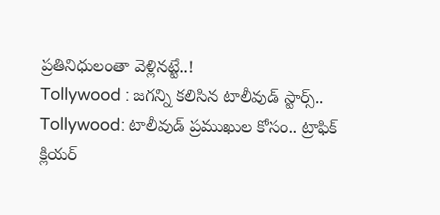ప్రతినిధులంతా వెళ్లినట్టే..!
Tollywood : జగన్ని కలిసిన టాలీవుడ్ స్టార్స్..
Tollywood: టాలీవుడ్ ప్రముఖుల కోసం.. ట్రాఫిక్ క్లియర్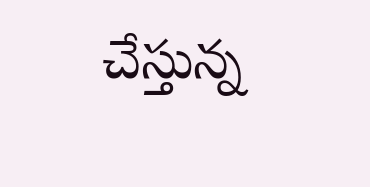చేస్తున్న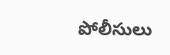పోలీసులు